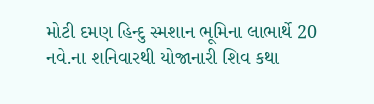મોટી દમણ હિન્દુ સ્મશાન ભૂમિના લાભાર્થે 20 નવે.ના શનિવારથી યોજાનારી શિવ કથા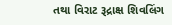તથા વિરાટ રૂદ્રાક્ષ શિવલિંગ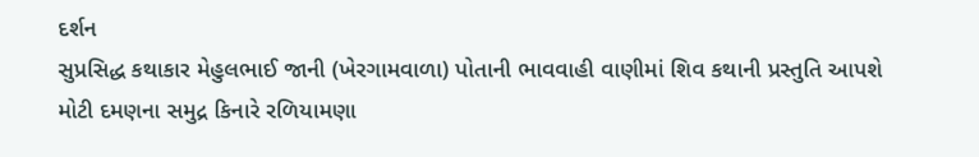દર્શન
સુપ્રસિદ્ધ કથાકાર મેહુલભાઈ જાની (ખેરગામવાળા) પોતાની ભાવવાહી વાણીમાં શિવ કથાની પ્રસ્તુતિ આપશે મોટી દમણના સમુદ્ર કિનારે રળિયામણા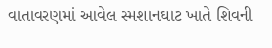વાતાવરણમાં આવેલ સ્મશાનઘાટ ખાતે શિવની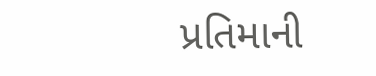પ્રતિમાની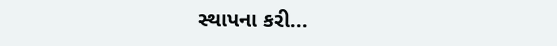સ્થાપના કરી...